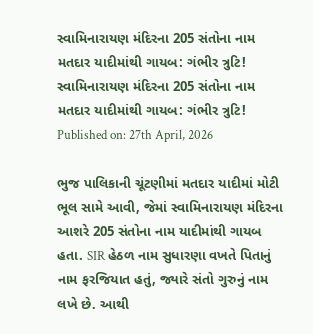સ્વામિનારાયણ મંદિરના 205 સંતોના નામ મતદાર યાદીમાંથી ગાયબ: ગંભીર ત્રુટિ!
સ્વામિનારાયણ મંદિરના 205 સંતોના નામ મતદાર યાદીમાંથી ગાયબ: ગંભીર ત્રુટિ!
Published on: 27th April, 2026

ભુજ પાલિકાની ચૂંટણીમાં મતદાર યાદીમાં મોટી ભૂલ સામે આવી, જેમાં સ્વામિનારાયણ મંદિરના આશરે 205 સંતોના નામ યાદીમાંથી ગાયબ હતા. SIR હેઠળ નામ સુધારણા વખતે પિતાનું નામ ફરજિયાત હતું, જ્યારે સંતો ગુરુનું નામ લખે છે. આથી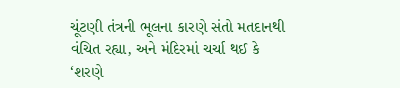ચૂંટણી તંત્રની ભૂલના કારણે સંતો મતદાનથી વંચિત રહ્યા, અને મંદિરમાં ચર્ચા થઈ કે ‘શરણે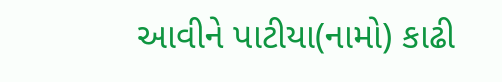આવીને પાટીયા(નામો) કાઢી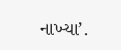નાખ્યા’.